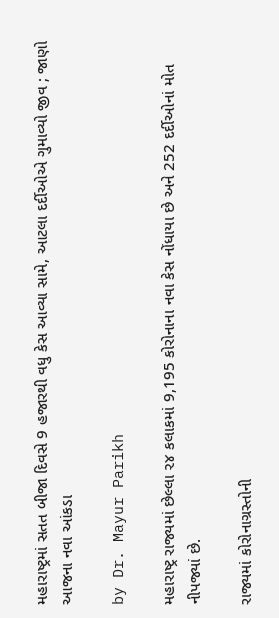મહારાષ્ટ્રમાં સતત બીજા દિવસે 9 હજારથી વધુ કેસ આવ્યા સામે, આટલા દર્દીઓએ ગુમાવ્યો જીવ ; જાણો આજના નવા આંકડા

by Dr. Mayur Parikh

મહારાષ્ટ્ર રાજ્યમાં છેલ્લા ૨૪ કલાકમાં 9,195 કોરોનાના નવા કેસ નોંધાયા છે અને 252 દર્દીઓનાં મોત નીપજ્યાં છે.

રાજ્યમાં કોરોનાગ્રસ્તોની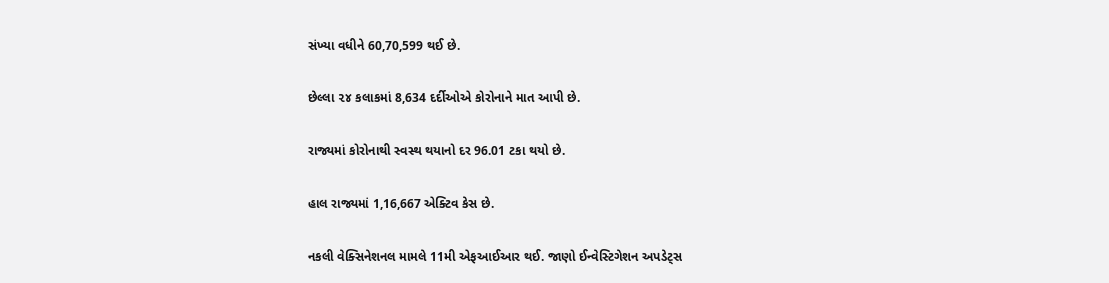સંખ્યા વધીને 60,70,599 થઈ છે.

છેલ્લા ૨૪ કલાકમાં 8,634 દર્દીઓએ કોરોનાને માત આપી છે.

રાજ્યમાં કોરોનાથી સ્વસ્થ થયાનો દર 96.01 ટકા થયો છે.

હાલ રાજ્યમાં 1,16,667 એક્ટિવ કેસ છે.

નકલી વેક્સિનેશનલ મામલે 11મી એફઆઈઆર થઈ. જાણો ઈન્વેસ્ટિગેશન અપડેટ્સ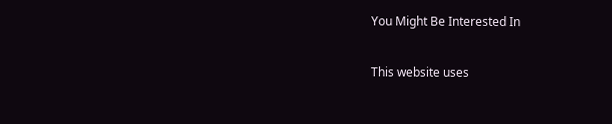You Might Be Interested In

This website uses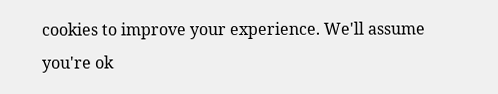cookies to improve your experience. We'll assume you're ok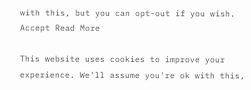with this, but you can opt-out if you wish. Accept Read More

This website uses cookies to improve your experience. We'll assume you're ok with this,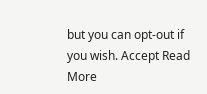but you can opt-out if you wish. Accept Read More